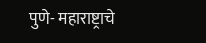पुणे- महाराष्ट्राचे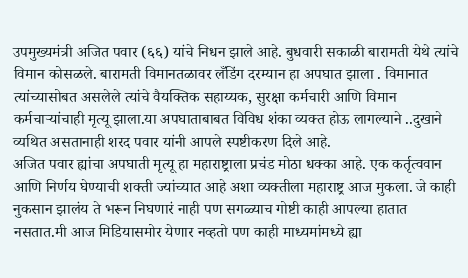उपमुख्यमंत्री अजित पवार (६६) यांचे निधन झाले आहे. बुधवारी सकाळी बारामती येथे त्यांचे विमान कोसळले. बारामती विमानतळावर लँडिंग दरम्यान हा अपघात झाला . विमानात त्यांच्यासोबत असलेले त्यांचे वैयक्तिक सहाय्यक, सुरक्षा कर्मचारी आणि विमान कर्मचाऱ्यांचाही मृत्यू झाला.या अपघाताबाबत विविध शंका व्यक्त होऊ लागल्याने ..दुखाने व्यथित असतानाही शरद पवार यांनी आपले स्पष्टीकरण दिले आहे.
अजित पवार ह्यांचा अपघाती मृत्यू हा महाराष्ट्राला प्रचंड मोठा धक्का आहे. एक कर्तृत्ववान आणि निर्णय घेण्याची शक्ती ज्यांच्यात आहे अशा व्यक्तीला महाराष्ट्र आज मुकला. जे काही नुकसान झालंय ते भरून निघणारं नाही पण सगळ्याच गोष्टी काही आपल्या हातात नसतात.मी आज मिडियासमोर येणार नव्हतो पण काही माध्यमांमध्ये ह्या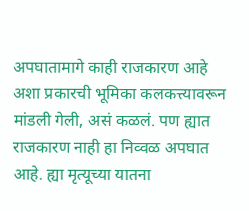अपघातामागे काही राजकारण आहे अशा प्रकारची भूमिका कलकत्त्यावरून मांडली गेली, असं कळलं. पण ह्यात राजकारण नाही हा निव्वळ अपघात आहे. ह्या मृत्यूच्या यातना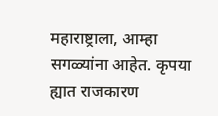महाराष्ट्राला, आम्हा सगळ्यांना आहेत. कृपया ह्यात राजकारण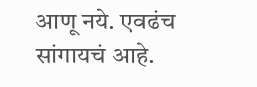आणू नये. एवढंच सांगायचं आहे.